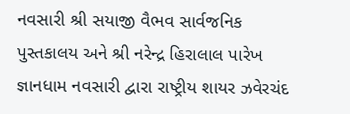નવસારી શ્રી સયાજી વૈભવ સાર્વજનિક પુસ્તકાલય અને શ્રી નરેન્દ્ર હિરાલાલ પારેખ જ્ઞાનધામ નવસારી દ્વારા રાષ્ટ્રીય શાયર ઝવેરચંદ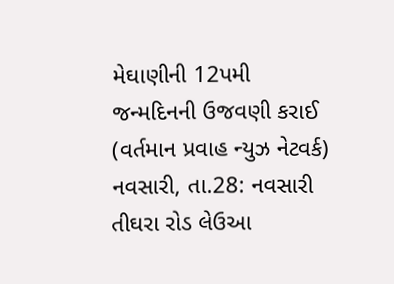મેઘાણીની 12પમી જન્મદિનની ઉજવણી કરાઈ
(વર્તમાન પ્રવાહ ન્યુઝ નેટવર્ક) નવસારી, તા.28: નવસારી તીઘરા રોડ લેઉઆ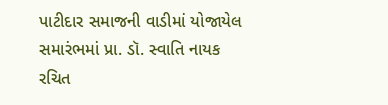પાટીદાર સમાજની વાડીમાં યોજાયેલ સમારંભમાં પ્રા. ડૉ. સ્વાતિ નાયક રચિત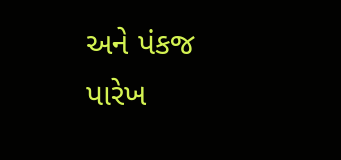અને પંકજ પારેખ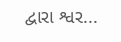દ્વારા શ્વર...